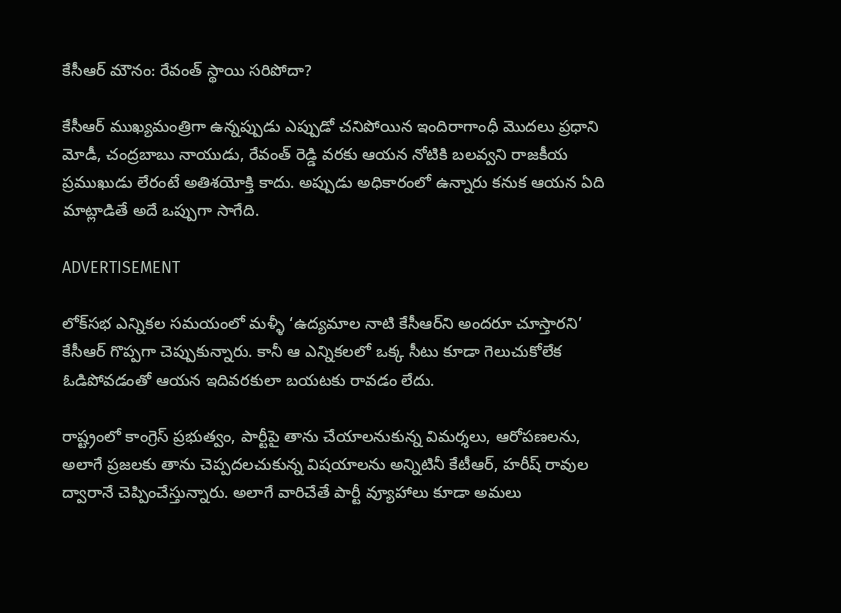కేసీఆర్‌ మౌనం: రేవంత్‌ స్థాయి సరిపోదా?

కేసీఆర్‌ ముఖ్యమంత్రిగా ఉన్నప్పుడు ఎప్పుడో చనిపోయిన ఇందిరాగాంధీ మొదలు ప్రధాని మోడీ, చంద్రబాబు నాయుడు, రేవంత్‌ రెడ్డి వరకు ఆయన నోటికి బలవ్వని రాజకీయ ప్రముఖుడు లేరంటే అతిశయోక్తి కాదు. అప్పుడు అధికారంలో ఉన్నారు కనుక ఆయన ఏది మాట్లాడితే అదే ఒప్పుగా సాగేది.

ADVERTISEMENT

లోక్‌సభ ఎన్నికల సమయంలో మళ్ళీ ‘ఉద్యమాల నాటి కేసీఆర్‌ని అందరూ చూస్తారని’ కేసీఆర్‌ గొప్పగా చెప్పుకున్నారు. కానీ ఆ ఎన్నికలలో ఒక్క సీటు కూడా గెలుచుకోలేక ఓడిపోవడంతో ఆయన ఇదివరకులా బయటకు రావడం లేదు.

రాష్ట్రంలో కాంగ్రెస్ ప్రభుత్వం, పార్టీపై తాను చేయాలనుకున్న విమర్శలు, ఆరోపణలను, అలాగే ప్రజలకు తాను చెప్పదలచుకున్న విషయాలను అన్నిటినీ కేటీఆర్‌, హరీష్ రావుల ద్వారానే చెప్పించేస్తున్నారు. అలాగే వారిచేతే పార్టీ వ్యూహాలు కూడా అమలు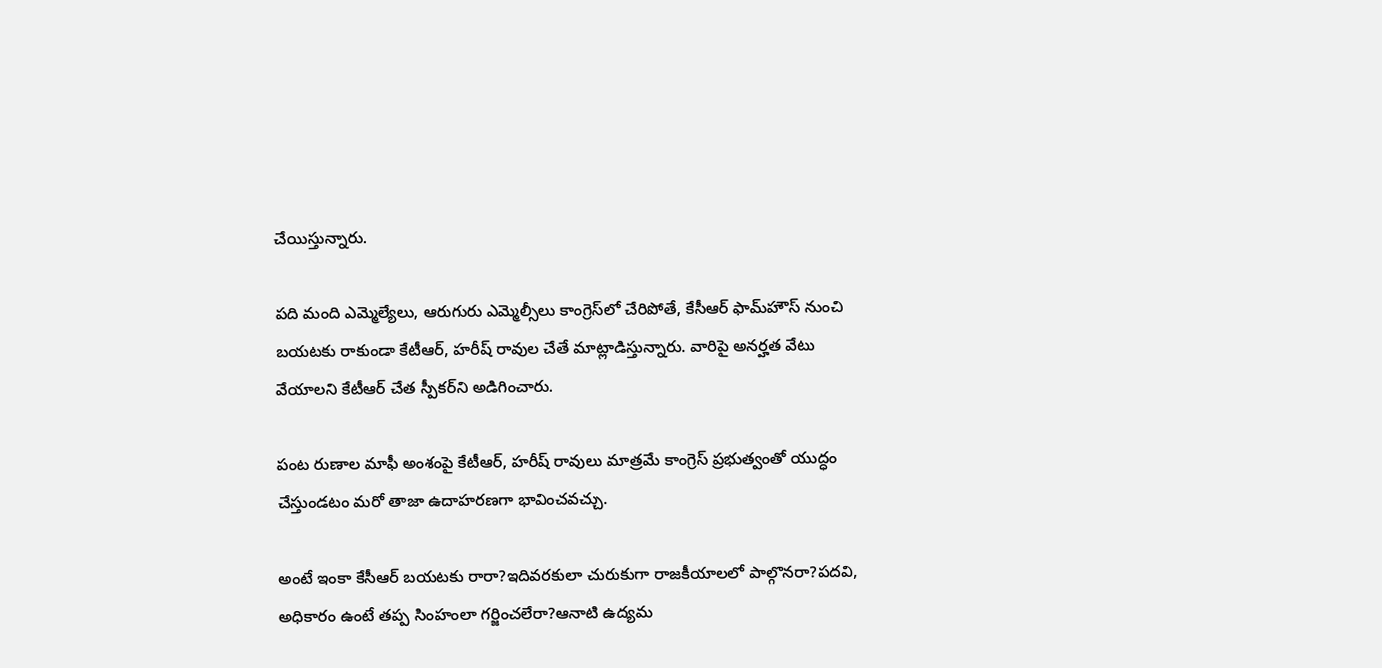చేయిస్తున్నారు.

పది మంది ఎమ్మెల్యేలు, ఆరుగురు ఎమ్మెల్సీలు కాంగ్రెస్‌లో చేరిపోతే, కేసీఆర్‌ ఫామ్‌హౌస్‌ నుంచి బయటకు రాకుండా కేటీఆర్‌, హరీష్ రావుల చేతే మాట్లాడిస్తున్నారు. వారిపై అనర్హత వేటు వేయాలని కేటీఆర్‌ చేత స్పీకర్‌ని అడిగించారు.

పంట రుణాల మాఫీ అంశంపై కేటీఆర్‌, హరీష్ రావులు మాత్రమే కాంగ్రెస్‌ ప్రభుత్వంతో యుద్ధం చేస్తుండటం మరో తాజా ఉదాహరణగా భావించవచ్చు.

అంటే ఇంకా కేసీఆర్‌ బయటకు రారా?ఇదివరకులా చురుకుగా రాజకీయాలలో పాల్గొనరా?పదవి, అధికారం ఉంటే తప్ప సింహంలా గర్జించలేరా?ఆనాటి ఉద్యమ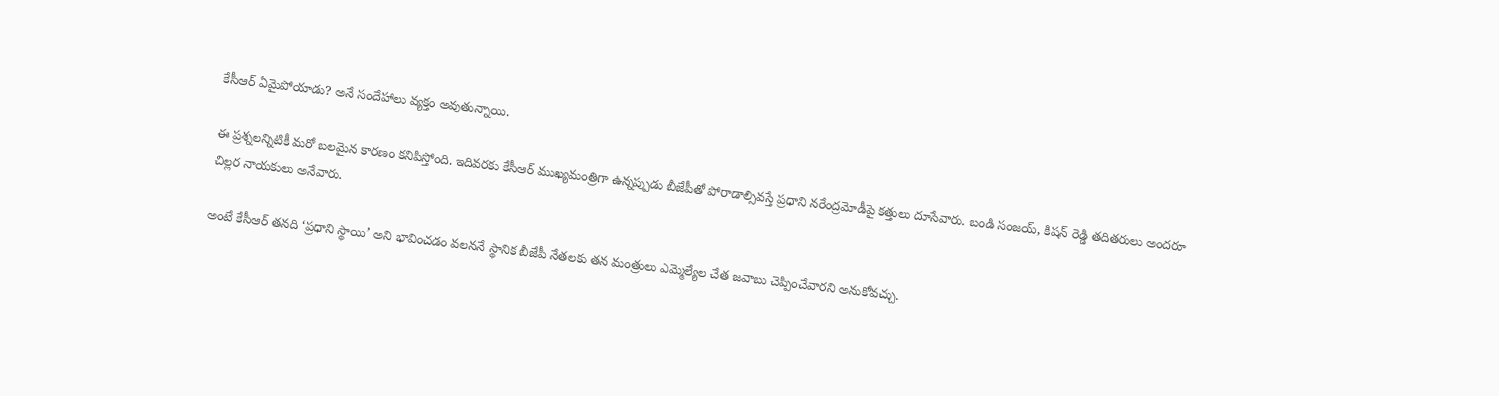కేసీఆర్‌ ఏమైపోయాడు? అనే సందేహాలు వ్యక్తం అవుతున్నాయి.

ఈ ప్రశ్నలన్నిటికీ మరో బలమైన కారణం కనిపిస్తోంది. ఇదివరకు కేసీఆర్‌ ముఖ్యమంత్రిగా ఉన్నప్పుడు బీజేపీతో పోరాడాల్సివస్తే ప్రధాని నరేంద్రమోడీపై కత్తులు దూసేవారు. బండి సంజయ్‌, కిషన్ రెడ్డి తదితరులు అందరూ చిల్లర నాయకులు అనేవారు.

అంటే కేసీఆర్‌ తనది ‘ప్రధాని స్థాయి’ అని భావించడం వలననే స్థానిక బీజేపీ నేతలకు తన మంత్రులు ఎమ్మెల్యేల చేత జవాబు చెప్పించేవారని అనుకోవచ్చు.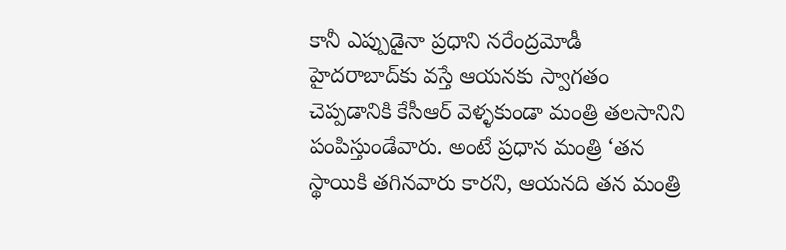కానీ ఎప్పుడైనా ప్రధాని నరేంద్రమోడీ హైదరాబాద్‌కు వస్తే ఆయనకు స్వాగతం చెప్పడానికి కేసీఆర్‌ వెళ్ళకుండా మంత్రి తలసానిని పంపిస్తుండేవారు. అంటే ప్రధాన మంత్రి ‘తన స్థాయికి తగినవారు కారని, ఆయనది తన మంత్రి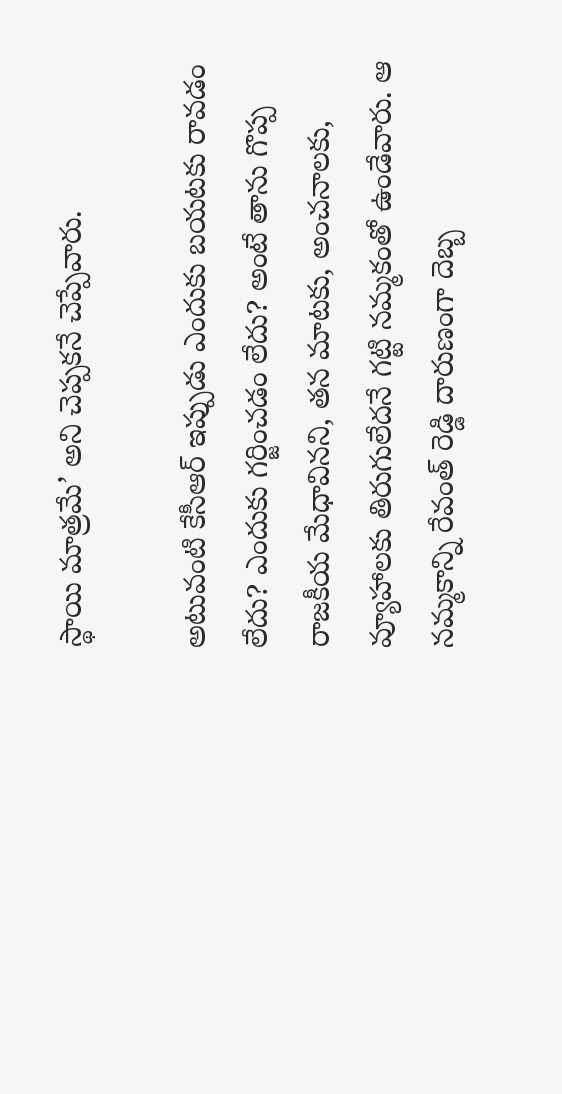స్థాయి మాత్రమే’ అని చెప్పకనే చెప్పేవారు.

అటువంటి కేసీఆర్‌ ఇప్పుడు ఎందుకు బయటకు రావడం లేదు? ఎందుకు గర్జించడం లేదు? అంటే తాను గొప్ప రాజకీయ మేధావినని, తన మాటకు, అంచనాలకు, వ్యూహాలకు తిరుగులేదనే గట్టి నమ్మకంతో ఉండేవారు. ఆ నమ్మకాన్ని రేవంత్‌ రెడ్డి దారుణంగా దెబ్బ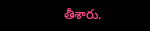తీశారు.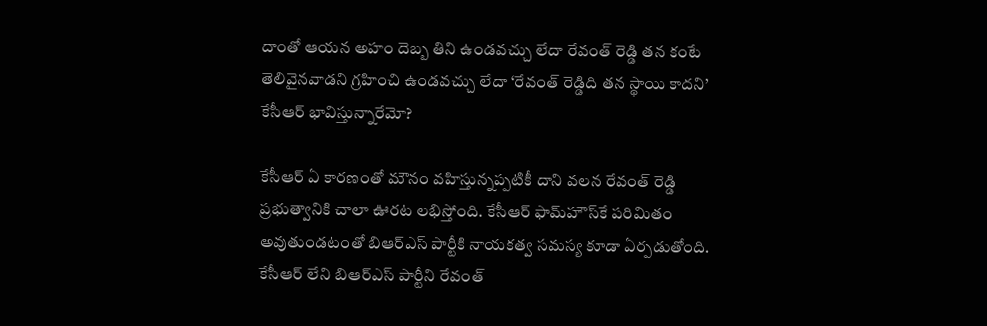దాంతో ఆయన అహం దెబ్బ తిని ఉండవచ్చు లేదా రేవంత్‌ రెడ్డి తన కంటే తెలివైనవాడని గ్రహించి ఉండవచ్చు లేదా ‘రేవంత్‌ రెడ్డిది తన స్థాయి కాదని’ కేసీఆర్‌ భావిస్తున్నారేమో?

కేసీఆర్‌ ఏ కారణంతో మౌనం వహిస్తున్నప్పటికీ దాని వలన రేవంత్‌ రెడ్డి ప్రభుత్వానికి చాలా ఊరట లభిస్తోంది. కేసీఆర్‌ ఫామ్‌హౌస్‌కే పరిమితం అవుతుండటంతో బిఆర్ఎస్ పార్టీకి నాయకత్వ సమస్య కూడా ఏర్పడుతోంది. కేసీఆర్‌ లేని బిఆర్ఎస్ పార్టీని రేవంత్‌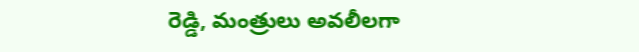రెడ్డి, మంత్రులు అవలీలగా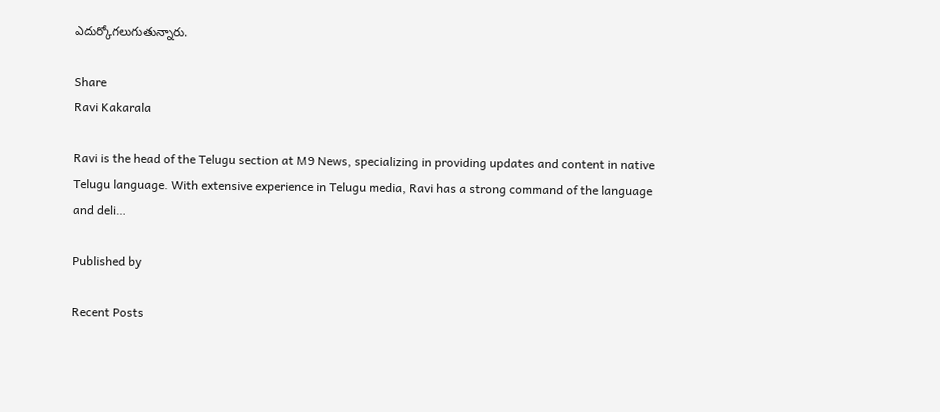ఎదుర్కోగలుగుతున్నారు.

Share
Ravi Kakarala

Ravi is the head of the Telugu section at M9 News, specializing in providing updates and content in native Telugu language. With extensive experience in Telugu media, Ravi has a strong command of the language and deli…

Published by

Recent Posts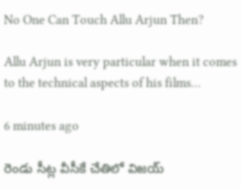No One Can Touch Allu Arjun Then?

Allu Arjun is very particular when it comes to the technical aspects of his films…

6 minutes ago

రెండు సీట్ల వీసీకే చేతిలో విజయ్‌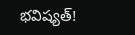భవిష్యత్‌!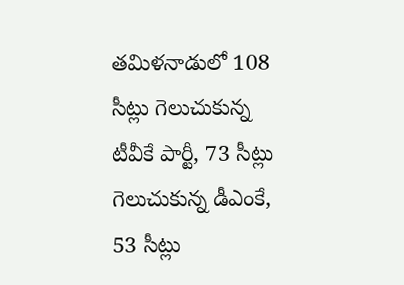తమిళనాడులో 108 సీట్లు గెలుచుకున్న టీవీకే పార్టీ, 73 సీట్లు గెలుచుకున్న డీఎంకే, 53 సీట్లు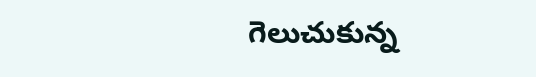గెలుచుకున్న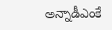అన్నాడీఎంకే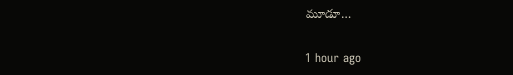మూడూ…

1 hour ago